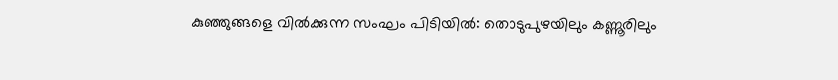കുഞ്ഞുങ്ങളെ വിൽക്കുന്ന സംഘം പിടിയിൽ: തൊടുപുഴയിലും കണ്ണൂരിലും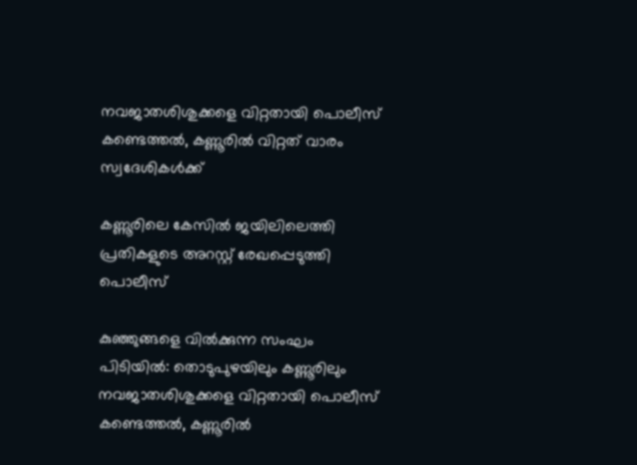നവജാതശിശുക്കളെ വിറ്റതായി പൊലീസ് കണ്ടെത്തൽ, കണ്ണൂരില്‍ വിറ്റത് വാരം സ്വദേശികൾക്ക്

കണ്ണൂരിലെ കേസിൽ ജയിലിലെത്തി പ്രതികളുടെ അറസ്റ്റ് രേഖപ്പെടുത്തി പൊലീസ്

കുഞ്ഞുങ്ങളെ വിൽക്കുന്ന സംഘം പിടിയിൽ: തൊടുപുഴയിലും കണ്ണൂരിലും നവജാതശിശുക്കളെ വിറ്റതായി പൊലീസ് കണ്ടെത്തൽ, കണ്ണൂരില്‍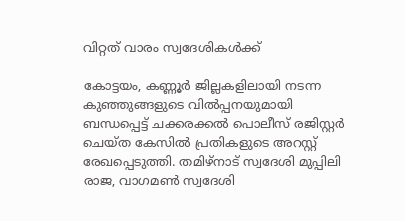വിറ്റത് വാരം സ്വദേശികൾക്ക്

കോട്ടയം, കണ്ണൂർ ജില്ലകളിലായി നടന്ന കുഞ്ഞുങ്ങളുടെ വിൽപ്പനയുമായി ബന്ധപ്പെട്ട് ചക്കരക്കൽ പൊലീസ് രജിസ്റ്റർ ചെയ്ത കേസിൽ പ്രതികളുടെ അറസ്റ്റ് രേഖപ്പെടുത്തി. തമിഴ്നാട് സ്വദേശി മുപ്പിലി രാജ, വാഗമൺ സ്വദേശി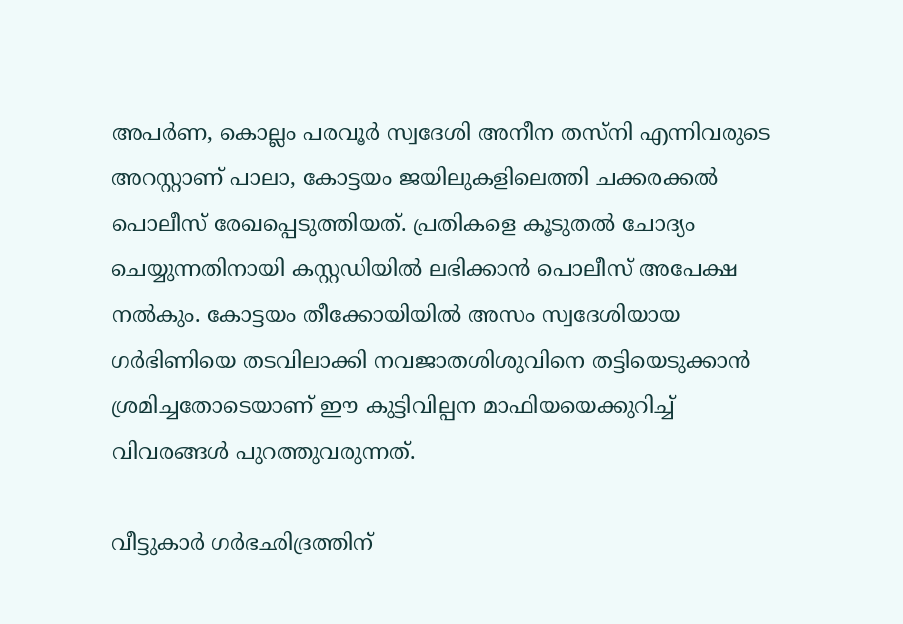അപർണ, കൊല്ലം പരവൂർ സ്വദേശി അനീന തസ്നി എന്നിവരുടെ അറസ്റ്റാണ് പാലാ, കോട്ടയം ജയിലുകളിലെത്തി ചക്കരക്കൽ പൊലീസ് രേഖപ്പെടുത്തിയത്. പ്രതികളെ കൂടുതൽ ചോദ്യം ചെയ്യുന്നതിനായി കസ്റ്റഡിയിൽ ലഭിക്കാൻ പൊലീസ് അപേക്ഷ നൽകും. കോട്ടയം തീക്കോയിയിൽ അസം സ്വദേശിയായ ഗർഭിണിയെ തടവിലാക്കി നവജാതശിശുവിനെ തട്ടിയെടുക്കാൻ ശ്രമിച്ചതോടെയാണ് ഈ കുട്ടിവില്പന മാഫിയയെക്കുറിച്ച് വിവരങ്ങൾ പുറത്തുവരുന്നത്.

വീട്ടുകാർ ഗർഭഛിദ്രത്തിന്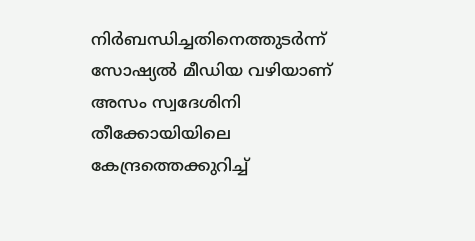നിർബന്ധിച്ചതിനെത്തുടർന്ന് സോഷ്യൽ മീഡിയ വഴിയാണ് അസം സ്വദേശിനി തീക്കോയിയിലെ കേന്ദ്രത്തെക്കുറിച്ച്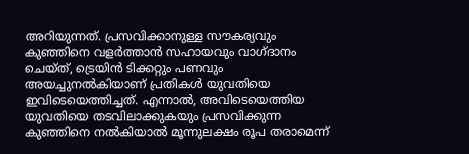അറിയുന്നത്. പ്രസവിക്കാനുള്ള സൗകര്യവും കുഞ്ഞിനെ വളർത്താൻ സഹായവും വാഗ്ദാനം ചെയ്ത്, ട്രെയിൻ ടിക്കറ്റും പണവും അയച്ചുനൽകിയാണ് പ്രതികൾ യുവതിയെ ഇവിടെയെത്തിച്ചത്. എന്നാൽ, അവിടെയെത്തിയ യുവതിയെ തടവിലാക്കുകയും പ്രസവിക്കുന്ന കുഞ്ഞിനെ നൽകിയാൽ മൂന്നുലക്ഷം രൂപ തരാമെന്ന്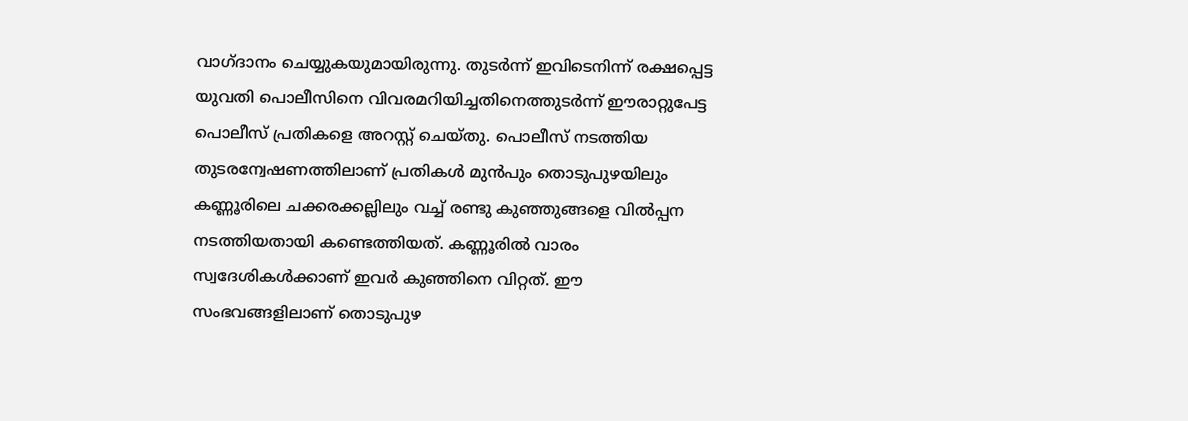വാഗ്ദാനം ചെയ്യുകയുമായിരുന്നു. തുടർന്ന് ഇവിടെനിന്ന് രക്ഷപ്പെട്ട യുവതി പൊലീസിനെ വിവരമറിയിച്ചതിനെത്തുടർന്ന് ഈരാറ്റുപേട്ട പൊലീസ് പ്രതികളെ അറസ്റ്റ് ചെയ്തു. പൊലീസ് നടത്തിയ തുടരന്വേഷണത്തിലാണ് പ്രതികൾ മുൻപും തൊടുപുഴയിലും കണ്ണൂരിലെ ചക്കരക്കല്ലിലും വച്ച് രണ്ടു കുഞ്ഞുങ്ങളെ വിൽപ്പന നടത്തിയതായി കണ്ടെത്തിയത്. കണ്ണൂരിൽ വാരം സ്വദേശികൾക്കാണ് ഇവർ കുഞ്ഞിനെ വിറ്റത്. ഈ സംഭവങ്ങളിലാണ് തൊടുപുഴ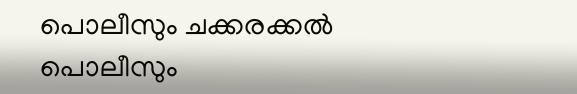പൊലീസും ചക്കരക്കൽ പൊലീസും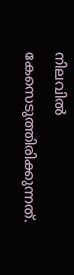നിലവിൽ കേസെടുത്തിരിക്കുന്നത്.